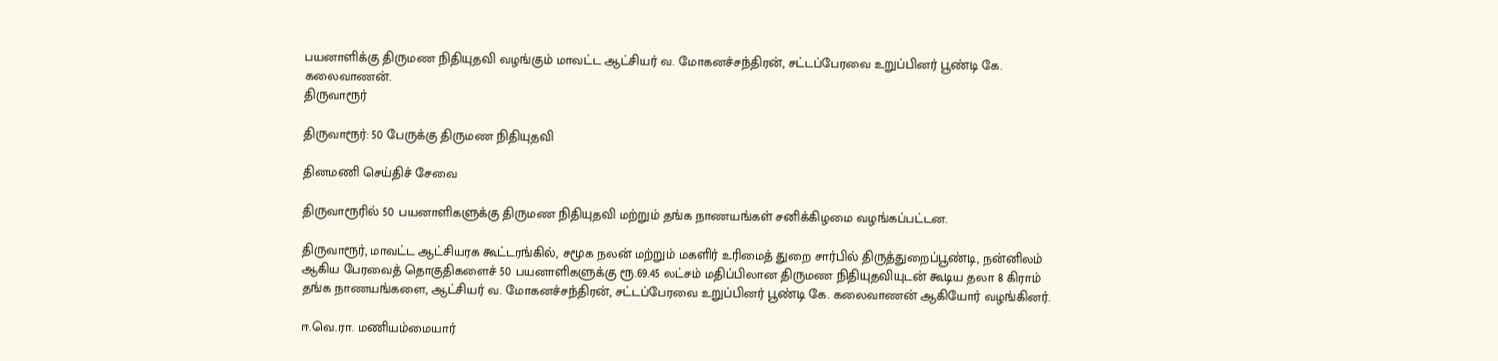பயனாளிக்கு திருமண நிதியுதவி வழங்கும் மாவட்ட ஆட்சியர் வ. மோகனச்சந்திரன், சட்டப்பேரவை உறுப்பினர் பூண்டி கே. கலைவாணன்.
திருவாரூர்

திருவாரூர்: 50 பேருக்கு திருமண நிதியுதவி

தினமணி செய்திச் சேவை

திருவாரூரில் 50 பயனாளிகளுக்கு திருமண நிதியுதவி மற்றும் தங்க நாணயங்கள் சனிக்கிழமை வழங்கப்பட்டன.

திருவாரூர், மாவட்ட ஆட்சியரக கூட்டரங்கில், சமூக நலன் மற்றும் மகளிர் உரிமைத் துறை சார்பில் திருத்துறைப்பூண்டி, நன்னிலம் ஆகிய பேரவைத் தொகுதிகளைச் 50 பயனாளிகளுக்கு ரூ.69.45 லட்சம் மதிப்பிலான திருமண நிதியுதவியுடன் கூடிய தலா 8 கிராம் தங்க நாணயங்களை, ஆட்சியர் வ. மோகனச்சந்திரன், சட்டப்பேரவை உறுப்பினர் பூண்டி கே. கலைவாணன் ஆகியோர் வழங்கினர்.

ஈ.வெ.ரா. மணியம்மையார்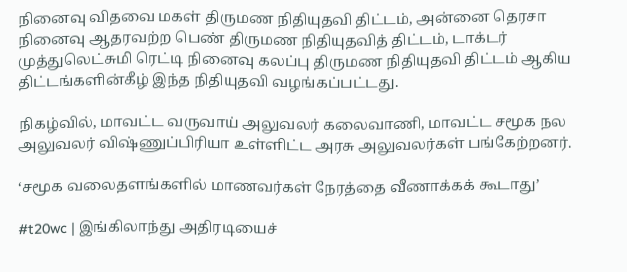நினைவு விதவை மகள் திருமண நிதியுதவி திட்டம், அன்னை தெரசா நினைவு ஆதரவற்ற பெண் திருமண நிதியுதவித் திட்டம், டாக்டர் முத்துலெட்சுமி ரெட்டி நினைவு கலப்பு திருமண நிதியுதவி திட்டம் ஆகிய திட்டங்களின்கீழ் இந்த நிதியுதவி வழங்கப்பட்டது.

நிகழ்வில், மாவட்ட வருவாய் அலுவலர் கலைவாணி, மாவட்ட சமூக நல அலுவலர் விஷ்ணுப்பிரியா உள்ளிட்ட அரசு அலுவலர்கள் பங்கேற்றனர்.

‘சமூக வலைதளங்களில் மாணவர்கள் நேரத்தை வீணாக்கக் கூடாது’

#t20wc | இங்கிலாந்து அதிரடியைச்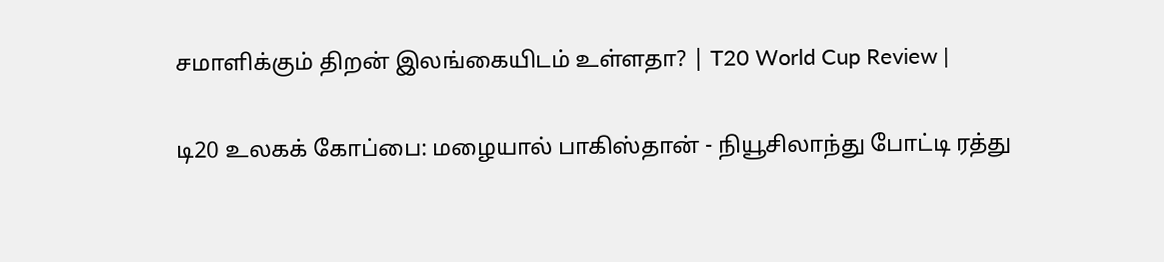சமாளிக்கும் திறன் இலங்கையிடம் உள்ளதா? | T20 World Cup Review |

டி20 உலகக் கோப்பை: மழையால் பாகிஸ்தான் - நியூசிலாந்து போட்டி ரத்து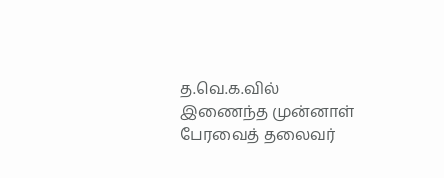த.வெ.க.வில் இணைந்த முன்னாள் பேரவைத் தலைவர்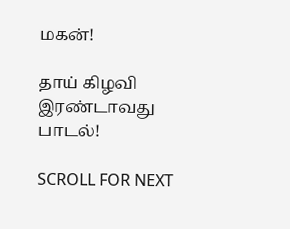மகன்!

தாய் கிழவி இரண்டாவது பாடல்!

SCROLL FOR NEXT